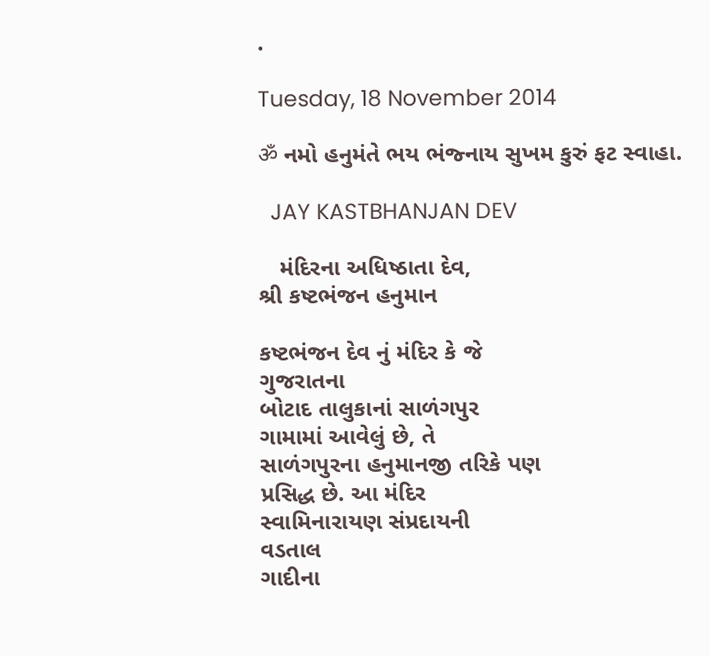.

Tuesday, 18 November 2014

ॐ નમો હનુમંતે ભય ભંજ્નાય સુખમ કુરું ફટ સ્વાહા.

  JAY KASTBHANJAN DEV

   મંદિરના અધિષ્ઠાતા દેવ,
શ્રી કષ્ટભંજન હનુમાન

કષ્ટભંજન દેવ નું મંદિર કે જે
ગુજરાતના
બોટાદ તાલુકાનાં સાળંગપુર
ગામામાં આવેલું છે, તે
સાળંગપુરના હનુમાનજી તરિકે પણ
પ્રસિદ્ધ છે. આ મંદિર
સ્વામિનારાયણ સંપ્રદાયની
વડતાલ
ગાદીના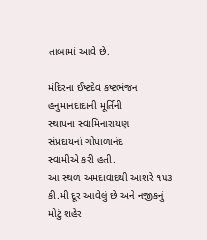તાબામાં આવે છે.

મંદિરના ઈષ્ટદેવ કષ્ટભંજન
હનુમાનદાદાની મૂર્તિની
સ્થાપના સ્વામિનારાયણ
સંપ્રદાયનાં ગોપાળાનંદ
સ્વામીએ કરી હતી.
આ સ્થળ અમદાવાદથી આશરે ૧૫૩
કી.મી દૂર આવેલું છે અને નજીકનું
મોટું શહેર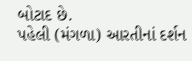બોટાદ છે.
પહેલી (મંગળા) આરતીનાં દર્શન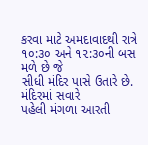કરવા માટે અમદાવાદથી રાત્રે
૧૦:૩૦ અને ૧૨:૩૦ની બસ મળે છે જે
સીધી મંદિર પાસે ઉતારે છે.
મંદિરમાં સવારે
પહેલી મંગળા આરતી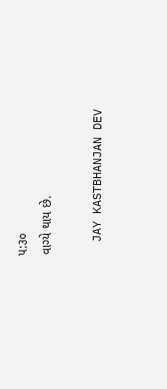૫:૩૦
વાગ્યે થાય છે.

  JAY KASTBHANJAN DEV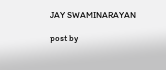JAY SWAMINARAYAN

post by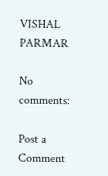VISHAL PARMAR

No comments:

Post a Comment